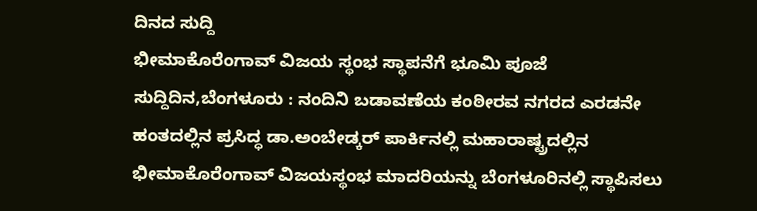ದಿನದ ಸುದ್ದಿ
ಭೀಮಾಕೊರೆಂಗಾವ್ ವಿಜಯ ಸ್ಥಂಭ ಸ್ಥಾಪನೆಗೆ ಭೂಮಿ ಪೂಜೆ
ಸುದ್ದಿದಿನ,ಬೆಂಗಳೂರು : ನಂದಿನಿ ಬಡಾವಣೆಯ ಕಂಠೀರವ ನಗರದ ಎರಡನೇ ಹಂತದಲ್ಲಿನ ಪ್ರಸಿದ್ಧ ಡಾ.ಅಂಬೇಡ್ಕರ್ ಪಾರ್ಕಿನಲ್ಲಿ ಮಹಾರಾಷ್ಟ್ರದಲ್ಲಿನ ಭೀಮಾಕೊರೆಂಗಾವ್ ವಿಜಯಸ್ಥಂಭ ಮಾದರಿಯನ್ನು ಬೆಂಗಳೂರಿನಲ್ಲಿ ಸ್ಥಾಪಿಸಲು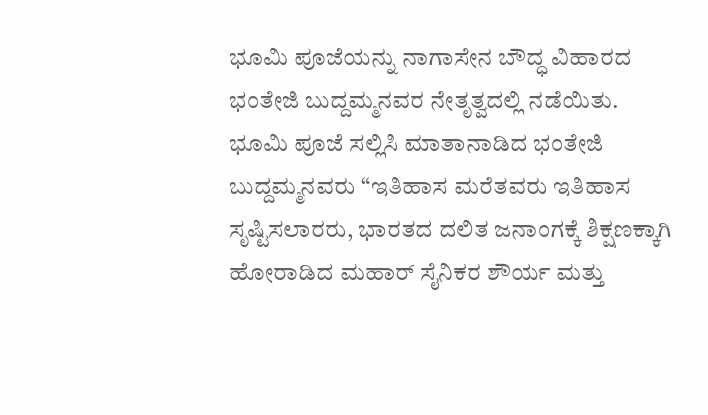ಭೂಮಿ ಪೂಜೆಯನ್ನು ನಾಗಾಸೇನ ಬೌದ್ಧ ವಿಹಾರದ ಭಂತೇಜಿ ಬುದ್ದಮ್ಮನವರ ನೇತೃತ್ವದಲ್ಲಿ ನಡೆಯಿತು.
ಭೂಮಿ ಪೂಜೆ ಸಲ್ಲಿಸಿ ಮಾತಾನಾಡಿದ ಭಂತೇಜಿ ಬುದ್ದಮ್ಮನವರು “ಇತಿಹಾಸ ಮರೆತವರು ಇತಿಹಾಸ ಸೃಷ್ಟಿಸಲಾರರು, ಭಾರತದ ದಲಿತ ಜನಾಂಗಕ್ಕೆ ಶಿಕ್ಷಣಕ್ಕಾಗಿ ಹೋರಾಡಿದ ಮಹಾರ್ ಸೈನಿಕರ ಶೌರ್ಯ ಮತ್ತು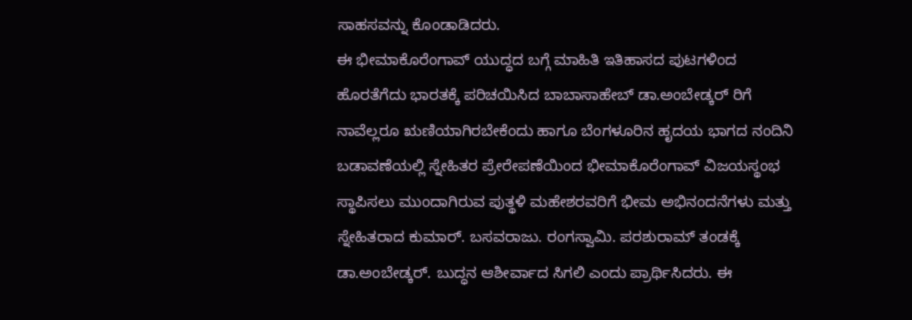ಸಾಹಸವನ್ನು ಕೊಂಡಾಡಿದರು.
ಈ ಭೀಮಾಕೊರೆಂಗಾವ್ ಯುದ್ಧದ ಬಗ್ಗೆ ಮಾಹಿತಿ ಇತಿಹಾಸದ ಪುಟಗಳಿಂದ ಹೊರತೆಗೆದು ಭಾರತಕ್ಕೆ ಪರಿಚಯಿಸಿದ ಬಾಬಾಸಾಹೇಬ್ ಡಾ.ಅಂಬೇಡ್ಕರ್ ರಿಗೆ ನಾವೆಲ್ಲರೂ ಋಣಿಯಾಗಿರಬೇಕೆಂದು ಹಾಗೂ ಬೆಂಗಳೂರಿನ ಹೃದಯ ಭಾಗದ ನಂದಿನಿ ಬಡಾವಣೆಯಲ್ಲಿ ಸ್ನೇಹಿತರ ಪ್ರೇರೇಪಣೆಯಿಂದ ಭೀಮಾಕೊರೆಂಗಾವ್ ವಿಜಯಸ್ಥಂಭ ಸ್ಥಾಪಿಸಲು ಮುಂದಾಗಿರುವ ಪುತ್ಥಳಿ ಮಹೇಶರವರಿಗೆ ಭೀಮ ಅಭಿನಂದನೆಗಳು ಮತ್ತು ಸ್ನೇಹಿತರಾದ ಕುಮಾರ್. ಬಸವರಾಜು. ರಂಗಸ್ವಾಮಿ. ಪರಶುರಾಮ್ ತಂಡಕ್ಕೆ ಡಾ.ಅಂಬೇಡ್ಕರ್. ಬುದ್ಧನ ಆಶೀರ್ವಾದ ಸಿಗಲಿ ಎಂದು ಪ್ರಾರ್ಥಿಸಿದರು. ಈ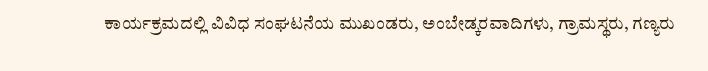ಕಾರ್ಯಕ್ರಮದಲ್ಲಿ ವಿವಿಧ ಸಂಘಟನೆಯ ಮುಖಂಡರು, ಅಂಬೇಡ್ಕರವಾದಿಗಳು, ಗ್ರಾಮಸ್ಥರು, ಗಣ್ಯರು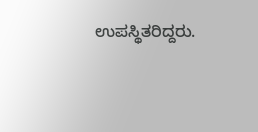ಉಪಸ್ಥಿತರಿದ್ದರು.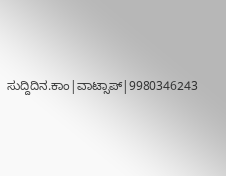ಸುದ್ದಿದಿನ.ಕಾಂ|ವಾಟ್ಸಾಪ್|9980346243